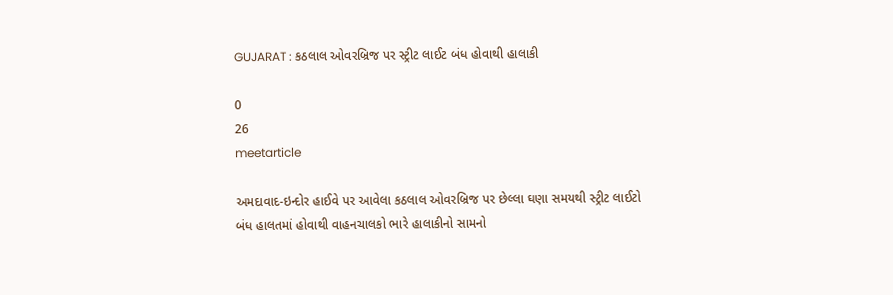GUJARAT : કઠલાલ ઓવરબ્રિજ પર સ્ટ્રીટ લાઈટ બંધ હોવાથી હાલાકી

0
26
meetarticle

અમદાવાદ-ઇન્દોર હાઈવે પર આવેલા કઠલાલ ઓવરબ્રિજ પર છેલ્લા ઘણા સમયથી સ્ટ્રીટ લાઈટો બંધ હાલતમાં હોવાથી વાહનચાલકો ભારે હાલાકીનો સામનો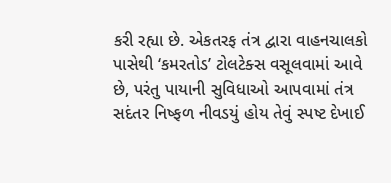કરી રહ્યા છે. એકતરફ તંત્ર દ્વારા વાહનચાલકો પાસેથી ‘કમરતોડ’ ટોલટેક્સ વસૂલવામાં આવે છે, પરંતુ પાયાની સુવિધાઓ આપવામાં તંત્ર સદંતર નિષ્ફળ નીવડયું હોય તેવું સ્પષ્ટ દેખાઈ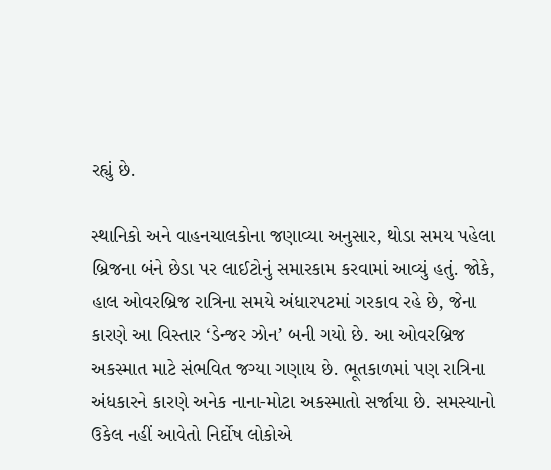રહ્યું છે.

સ્થાનિકો અને વાહનચાલકોના જણાવ્યા અનુસાર, થોડા સમય પહેલા બ્રિજના બંને છેડા પર લાઈટોનું સમારકામ કરવામાં આવ્યું હતું. જોકે, હાલ ઓવરબ્રિજ રાત્રિના સમયે અંધારપટમાં ગરકાવ રહે છે, જેના કારણે આ વિસ્તાર ‘ડેન્જર ઝોન’ બની ગયો છે. આ ઓવરબ્રિજ અકસ્માત માટે સંભવિત જગ્યા ગણાય છે. ભૂતકાળમાં પણ રાત્રિના અંધકારને કારણે અનેક નાના-મોટા અકસ્માતો સર્જાયા છે. સમસ્યાનો ઉકેલ નહીં આવેતો નિર્દોષ લોકોએ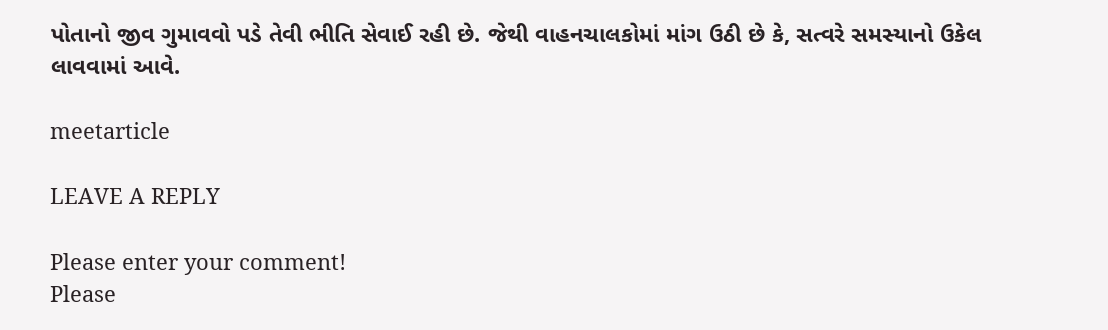પોતાનો જીવ ગુમાવવો પડે તેવી ભીતિ સેવાઈ રહી છે. જેથી વાહનચાલકોમાં માંગ ઉઠી છે કે, સત્વરે સમસ્યાનો ઉકેલ લાવવામાં આવે.

meetarticle

LEAVE A REPLY

Please enter your comment!
Please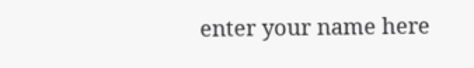enter your name here